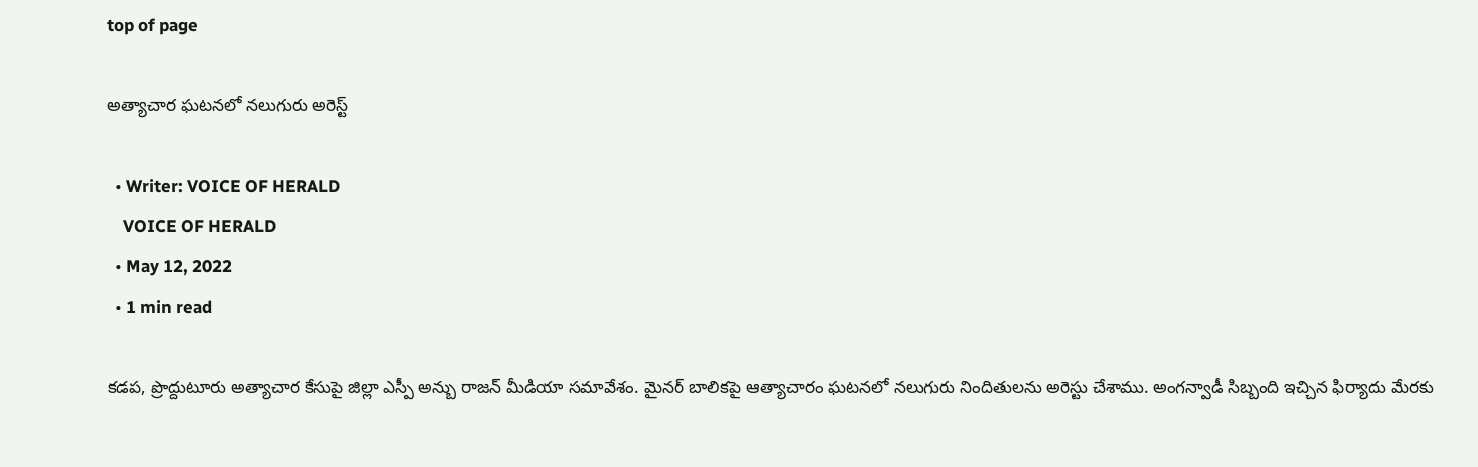top of page

అత్యాచార ఘటనలో నలుగురు అరెస్ట్

  • Writer: VOICE OF HERALD
    VOICE OF HERALD
  • May 12, 2022
  • 1 min read

కడప, ప్రొద్దుటూరు అత్యాచార కేసుపై జిల్లా ఎస్పీ అన్బు రాజన్ మీడియా సమావేశం. మైనర్ బాలికపై ఆత్యాచారం ఘటనలో నలుగురు నిందితులను అరెస్టు చేశాము. అంగన్వాడీ సిబ్బంది ఇచ్చిన ఫిర్యాదు మేరకు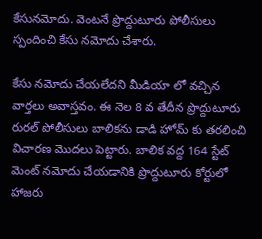కేసునమోదు. వెంటనే ప్రొద్దుటూరు పోలీసులు స్పందించి కేసు నమోదు చేశారు.

కేసు నమోదు చేయలేదని మీడియా లో వచ్చిన వార్తలు అవాస్తవం. ఈ నెల 8 వ తేదీన ప్రొద్దుటూరు రురల్ పోలీసులు బాలికను డాడి హోమ్ కు తరలించి విచారణ మొదలు పెట్టారు. బాలిక వద్ద 164 స్టేట్ మెంట్ నమోదు చేయడానికి ప్రొద్దుటూరు కోర్టులో హాజరు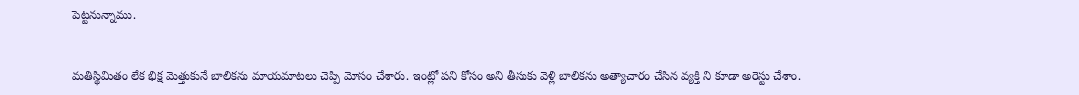పెట్టనున్నాము.


మతిస్థిమితం లేక భిక్ష మెత్తుకునే బాలికను మాయమాటలు చెప్పి మోసం చేశారు. ఇంట్లో పని కోసం అని తీసుకు వెళ్లి బాలికను అత్యాచారం చేసిన వ్యక్తి ని కూడా అరెస్టు చేశాం.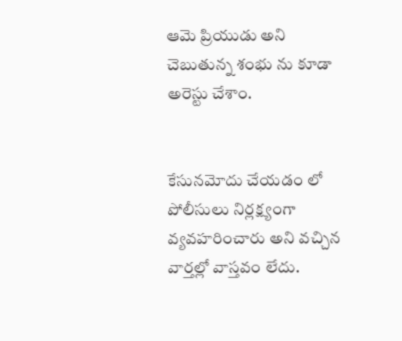ఆమె ప్రియుడు అని చెబుతున్న శంభు ను కూడా అరెస్టు చేశాం.


కేసునమోదు చేయడం లో పోలీసులు నిర్లక్ష్యంగా వ్యవహరించారు అని వచ్చిన వార్తల్లో వాస్తవం లేదు.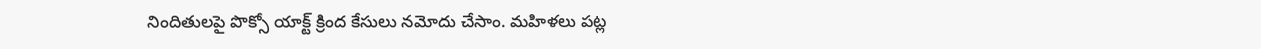నిందితులపై పొక్సో యాక్ట్ క్రింద కేసులు నమోదు చేసాం. మహిళలు పట్ల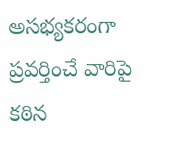అసభ్యకరంగా ప్రవర్తించే వారిపై కఠిన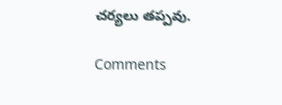చర్యలు తప్పవు.

Comments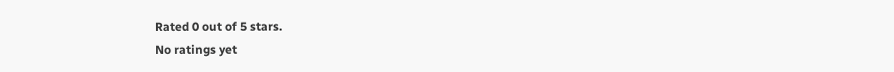Rated 0 out of 5 stars.
No ratings yet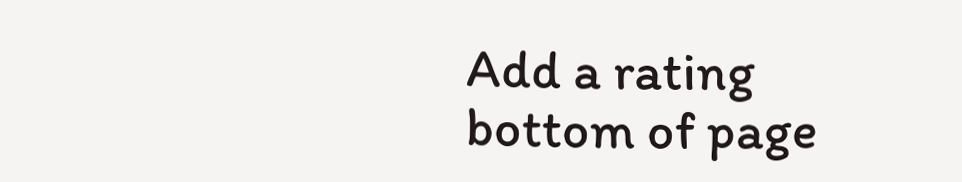Add a rating
bottom of page